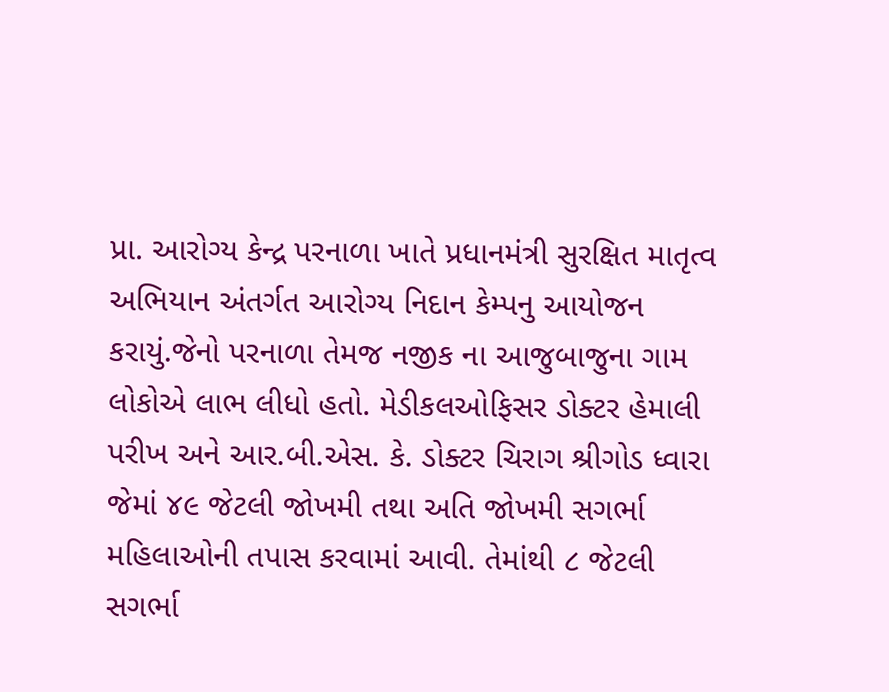પ્રા. આરોગ્ય કેન્દ્ર પરનાળા ખાતે પ્રધાનમંત્રી સુરક્ષિત માતૃત્વ અભિયાન અંતર્ગત આરોગ્ય નિદાન કેમ્પનુ આયોજન કરાયું.જેનો પરનાળા તેમજ નજીક ના આજુબાજુના ગામ લોકોએ લાભ લીધો હતો. મેડીકલઓફિસર ડોક્ટર હેમાલી પરીખ અને આર.બી.એસ. કે. ડોક્ટર ચિરાગ શ્રીગોડ ધ્વારા જેમાં ૪૯ જેટલી જોખમી તથા અતિ જોખમી સગર્ભા મહિલાઓની તપાસ કરવામાં આવી. તેમાંથી ૮ જેટલી સગર્ભા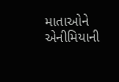માતાઓને એનીમિયાની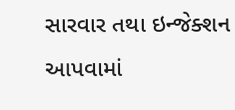સારવાર તથા ઇન્જેક્શન આપવામાં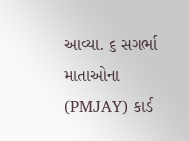આવ્યા. ૬ સગર્ભા માતાઓના (PMJAY) કાર્ડ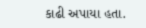કાઢી અપાયા હતા.